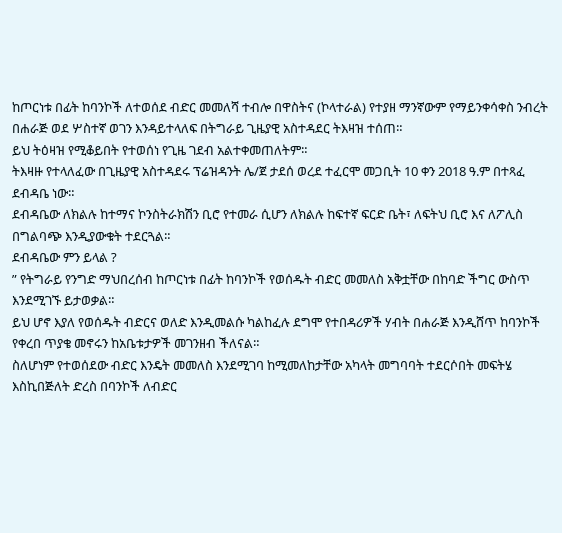ከጦርነቱ በፊት ከባንኮች ለተወሰደ ብድር መመለሻ ተብሎ በዋስትና (ኮላተራል) የተያዘ ማንኛውም የማይንቀሳቀስ ንብረት በሐራጅ ወደ ሦስተኛ ወገን እንዳይተላለፍ በትግራይ ጊዜያዊ አስተዳደር ትእዛዝ ተሰጠ።
ይህ ትዕዛዝ የሚቆይበት የተወሰነ የጊዜ ገደብ አልተቀመጠለትም።
ትእዛዙ የተላለፈው በጊዜያዊ አስተዳደሩ ፕሬዝዳንት ሌ/ጀ ታደሰ ወረደ ተፈርሞ መጋቢት 10 ቀን 2018 ዓ.ም በተጻፈ ደብዳቤ ነው።
ደብዳቤው ለክልሉ ከተማና ኮንስትራክሽን ቢሮ የተመራ ሲሆን ለክልሉ ከፍተኛ ፍርድ ቤት፣ ለፍትህ ቢሮ እና ለፖሊስ በግልባጭ እንዲያውቁት ተደርጓል።
ደብዳቤው ምን ይላል ?
” የትግራይ የንግድ ማህበረሰብ ከጦርነቱ በፊት ከባንኮች የወሰዱት ብድር መመለስ አቅቷቸው በከባድ ችግር ውስጥ እንደሚገኙ ይታወቃል።
ይህ ሆኖ እያለ የወሰዱት ብድርና ወለድ እንዲመልሱ ካልከፈሉ ደግሞ የተበዳሪዎች ሃብት በሐራጅ እንዲሸጥ ከባንኮች የቀረበ ጥያቄ መኖሩን ከአቤቱታዎች መገንዘብ ችለናል።
ስለሆነም የተወሰደው ብድር እንዴት መመለስ እንደሚገባ ከሚመለከታቸው አካላት መግባባት ተደርሶበት መፍትሄ እስኪበጅለት ድረስ በባንኮች ለብድር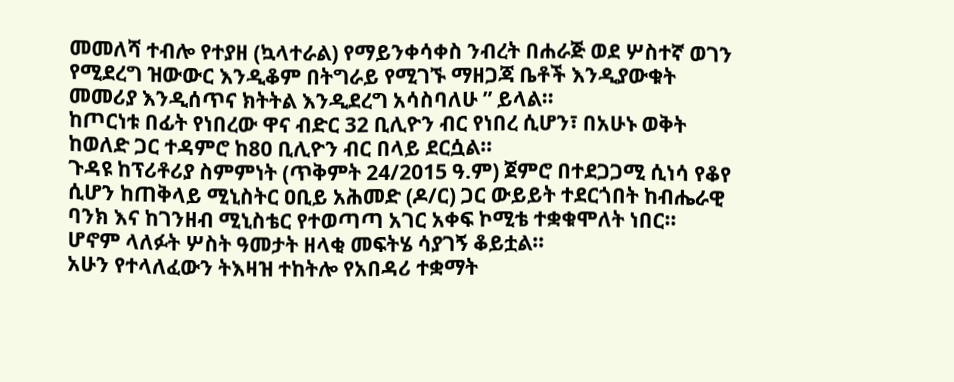መመለሻ ተብሎ የተያዘ (ኳላተራል) የማይንቀሳቀስ ንብረት በሐራጅ ወደ ሦስተኛ ወገን የሚደረግ ዝውውር እንዲቆም በትግራይ የሚገኙ ማዘጋጃ ቤቶች እንዲያውቁት መመሪያ እንዲሰጥና ክትትል እንዲደረግ አሳስባለሁ ” ይላል።
ከጦርነቱ በፊት የነበረው ዋና ብድር 32 ቢሊዮን ብር የነበረ ሲሆን፣ በአሁኑ ወቅት ከወለድ ጋር ተዳምሮ ከ80 ቢሊዮን ብር በላይ ደርሷል።
ጉዳዩ ከፕሪቶሪያ ስምምነት (ጥቅምት 24/2015 ዓ.ም) ጀምሮ በተደጋጋሚ ሲነሳ የቆየ ሲሆን ከጠቅላይ ሚኒስትር ዐቢይ አሕመድ (ዶ/ር) ጋር ውይይት ተደርጎበት ከብሔራዊ ባንክ እና ከገንዘብ ሚኒስቴር የተወጣጣ አገር አቀፍ ኮሚቴ ተቋቁሞለት ነበር። ሆኖም ላለፉት ሦስት ዓመታት ዘላቂ መፍትሄ ሳያገኝ ቆይቷል።
አሁን የተላለፈውን ትእዛዝ ተከትሎ የአበዳሪ ተቋማት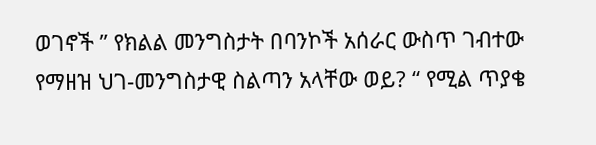ወገኖች ” የክልል መንግስታት በባንኮች አሰራር ውስጥ ገብተው የማዘዝ ህገ-መንግስታዊ ስልጣን አላቸው ወይ? “ የሚል ጥያቄ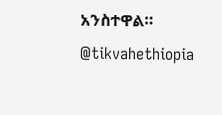አንስተዋል።
@tikvahethiopia